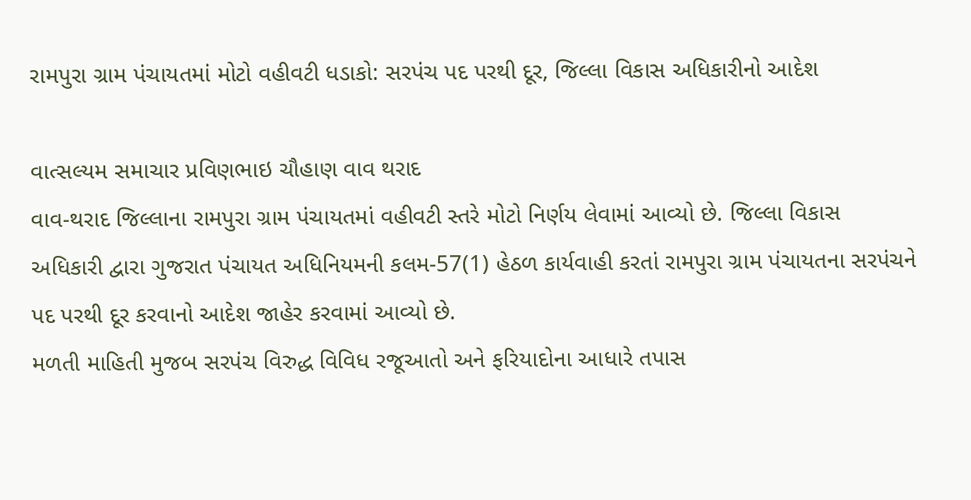રામપુરા ગ્રામ પંચાયતમાં મોટો વહીવટી ધડાકો: સરપંચ પદ પરથી દૂર, જિલ્લા વિકાસ અધિકારીનો આદેશ

વાત્સલ્યમ સમાચાર પ્રવિણભાઇ ચૌહાણ વાવ થરાદ
વાવ-થરાદ જિલ્લાના રામપુરા ગ્રામ પંચાયતમાં વહીવટી સ્તરે મોટો નિર્ણય લેવામાં આવ્યો છે. જિલ્લા વિકાસ અધિકારી દ્વારા ગુજરાત પંચાયત અધિનિયમની કલમ-57(1) હેઠળ કાર્યવાહી કરતાં રામપુરા ગ્રામ પંચાયતના સરપંચને પદ પરથી દૂર કરવાનો આદેશ જાહેર કરવામાં આવ્યો છે.
મળતી માહિતી મુજબ સરપંચ વિરુદ્ધ વિવિધ રજૂઆતો અને ફરિયાદોના આધારે તપાસ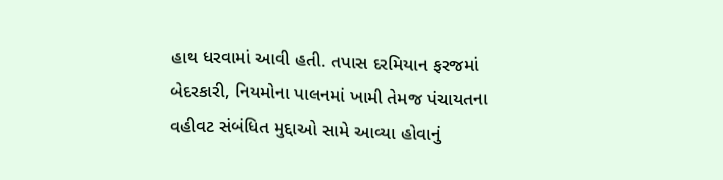હાથ ધરવામાં આવી હતી. તપાસ દરમિયાન ફરજમાં બેદરકારી, નિયમોના પાલનમાં ખામી તેમજ પંચાયતના વહીવટ સંબંધિત મુદ્દાઓ સામે આવ્યા હોવાનું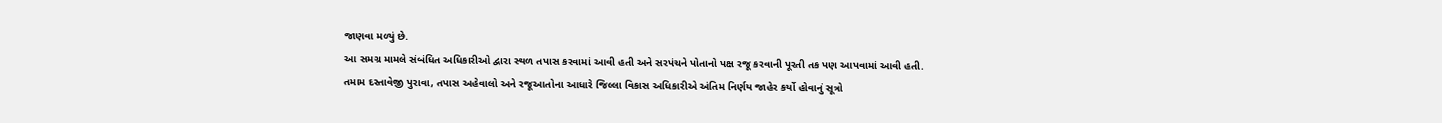જાણવા મળ્યું છે.
આ સમગ્ર મામલે સંબંધિત અધિકારીઓ દ્વારા સ્થળ તપાસ કરવામાં આવી હતી અને સરપંચને પોતાનો પક્ષ રજૂ કરવાની પૂરતી તક પણ આપવામાં આવી હતી. તમામ દસ્તાવેજી પુરાવા, તપાસ અહેવાલો અને રજૂઆતોના આધારે જિલ્લા વિકાસ અધિકારીએ અંતિમ નિર્ણય જાહેર કર્યો હોવાનું સૂત્રો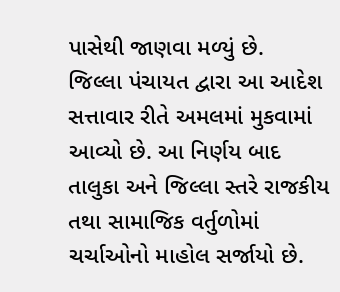પાસેથી જાણવા મળ્યું છે.
જિલ્લા પંચાયત દ્વારા આ આદેશ સત્તાવાર રીતે અમલમાં મુકવામાં આવ્યો છે. આ નિર્ણય બાદ તાલુકા અને જિલ્લા સ્તરે રાજકીય તથા સામાજિક વર્તુળોમાં ચર્ચાઓનો માહોલ સર્જાયો છે.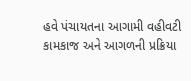હવે પંચાયતના આગામી વહીવટી કામકાજ અને આગળની પ્રક્રિયા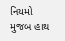નિયમો મુજબ હાથ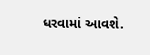ધરવામાં આવશે.